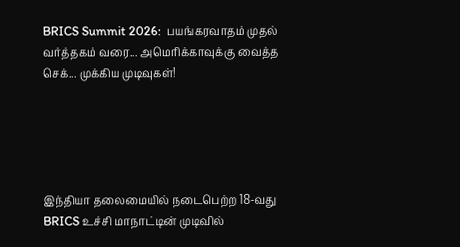BRICS Summit 2026:  பயங்கரவாதம் முதல் வர்த்தகம் வரை... அமெரிக்காவுக்கு வைத்த செக்... முக்கிய முடிவுகள்!





இந்தியா தலைமையில் நடைபெற்ற 18-வது BRICS உச்சி மாநாட்டின் முடிவில்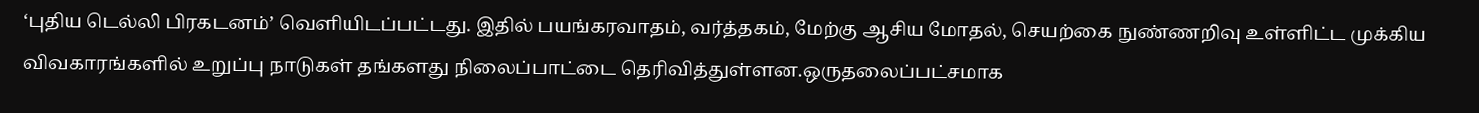‘புதிய டெல்லி பிரகடனம்’ வெளியிடப்பட்டது. இதில் பயங்கரவாதம், வர்த்தகம், மேற்கு ஆசிய மோதல், செயற்கை நுண்ணறிவு உள்ளிட்ட முக்கிய விவகாரங்களில் உறுப்பு நாடுகள் தங்களது நிலைப்பாட்டை தெரிவித்துள்ளன.ஒருதலைப்பட்சமாக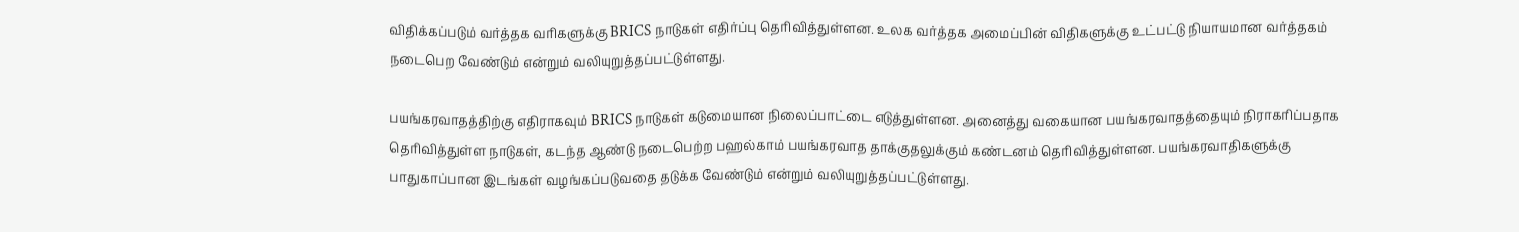விதிக்கப்படும் வர்த்தக வரிகளுக்கு BRICS நாடுகள் எதிர்ப்பு தெரிவித்துள்ளன. உலக வர்த்தக அமைப்பின் விதிகளுக்கு உட்பட்டு நியாயமான வர்த்தகம் நடைபெற வேண்டும் என்றும் வலியுறுத்தப்பட்டுள்ளது.

பயங்கரவாதத்திற்கு எதிராகவும் BRICS நாடுகள் கடுமையான நிலைப்பாட்டை எடுத்துள்ளன. அனைத்து வகையான பயங்கரவாதத்தையும் நிராகரிப்பதாக தெரிவித்துள்ள நாடுகள், கடந்த ஆண்டு நடைபெற்ற பஹல்காம் பயங்கரவாத தாக்குதலுக்கும் கண்டனம் தெரிவித்துள்ளன. பயங்கரவாதிகளுக்கு பாதுகாப்பான இடங்கள் வழங்கப்படுவதை தடுக்க வேண்டும் என்றும் வலியுறுத்தப்பட்டுள்ளது.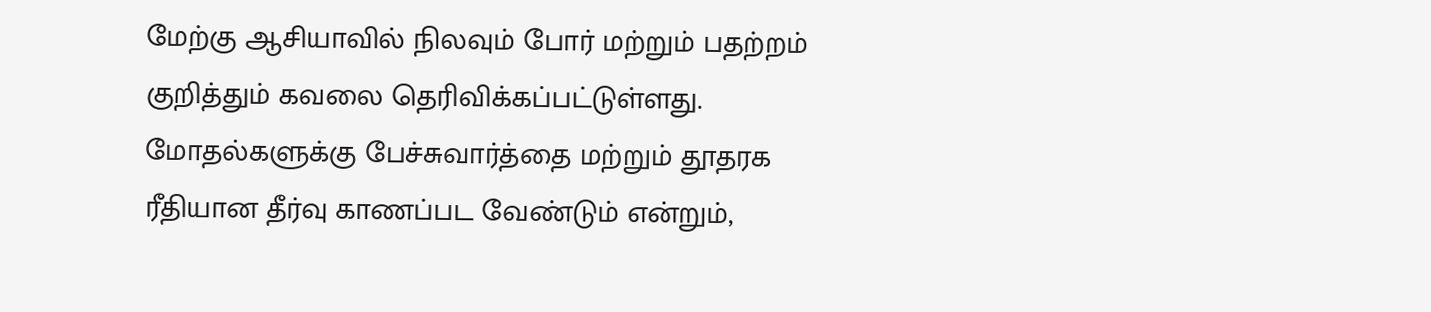மேற்கு ஆசியாவில் நிலவும் போர் மற்றும் பதற்றம் குறித்தும் கவலை தெரிவிக்கப்பட்டுள்ளது. மோதல்களுக்கு பேச்சுவார்த்தை மற்றும் தூதரக ரீதியான தீர்வு காணப்பட வேண்டும் என்றும்,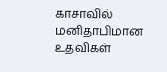காசாவில் மனிதாபிமான உதவிகள்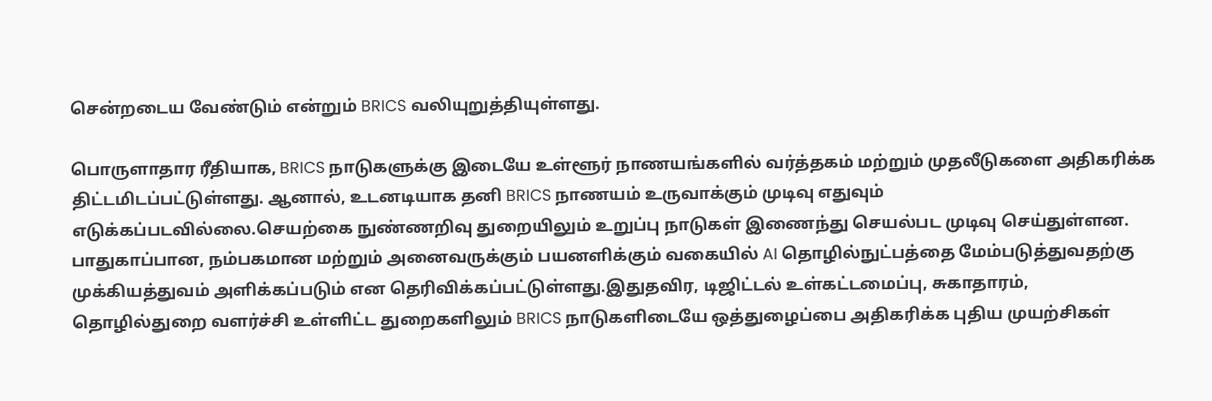சென்றடைய வேண்டும் என்றும் BRICS வலியுறுத்தியுள்ளது.

பொருளாதார ரீதியாக, BRICS நாடுகளுக்கு இடையே உள்ளூர் நாணயங்களில் வர்த்தகம் மற்றும் முதலீடுகளை அதிகரிக்க திட்டமிடப்பட்டுள்ளது. ஆனால், உடனடியாக தனி BRICS நாணயம் உருவாக்கும் முடிவு எதுவும் எடுக்கப்படவில்லை.செயற்கை நுண்ணறிவு துறையிலும் உறுப்பு நாடுகள் இணைந்து செயல்பட முடிவு செய்துள்ளன. பாதுகாப்பான, நம்பகமான மற்றும் அனைவருக்கும் பயனளிக்கும் வகையில் AI தொழில்நுட்பத்தை மேம்படுத்துவதற்கு முக்கியத்துவம் அளிக்கப்படும் என தெரிவிக்கப்பட்டுள்ளது.இதுதவிர, டிஜிட்டல் உள்கட்டமைப்பு, சுகாதாரம், தொழில்துறை வளர்ச்சி உள்ளிட்ட துறைகளிலும் BRICS நாடுகளிடையே ஒத்துழைப்பை அதிகரிக்க புதிய முயற்சிகள்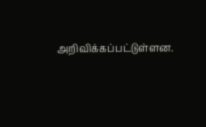அறிவிக்கப்பட்டுள்ளன.